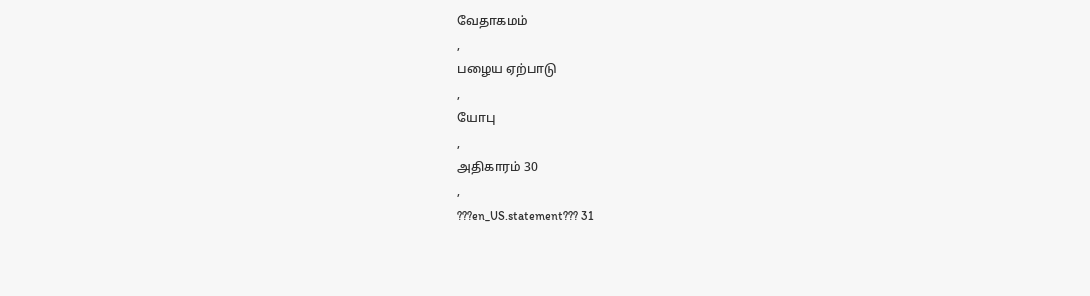வேதாகமம்
,
பழைய ஏற்பாடு
,
யோபு
,
அதிகாரம் 30
,
???en_US.statement??? 31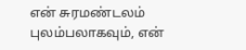என் சுரமண்டலம் புலம்பலாகவும், என்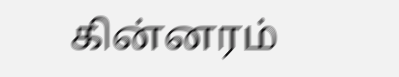கின்னரம்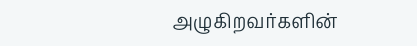அழுகிறவர்களின்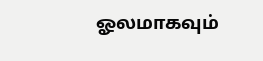ஓலமாகவும்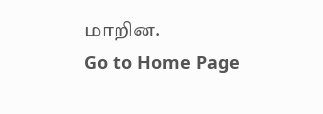மாறின.
Go to Home Page